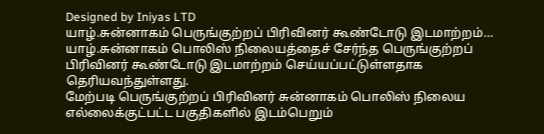Designed by Iniyas LTD
யாழ்.சுன்னாகம் பெருங்குற்றப் பிரிவினர் கூண்டோடு இடமாற்றம்…
யாழ்.சுன்னாகம் பொலிஸ் நிலையத்தைச் சேர்ந்த பெருங்குற்றப் பிரிவினர் கூண்டோடு இடமாற்றம் செய்யப்பட்டுள்ளதாக தெரியவந்துள்ளது.
மேற்படி பெருங்குற்றப் பிரிவினர் சுன்னாகம் பொலிஸ் நிலைய எல்லைக்குட்பட்ட பகுதிகளில் இடம்பெறும்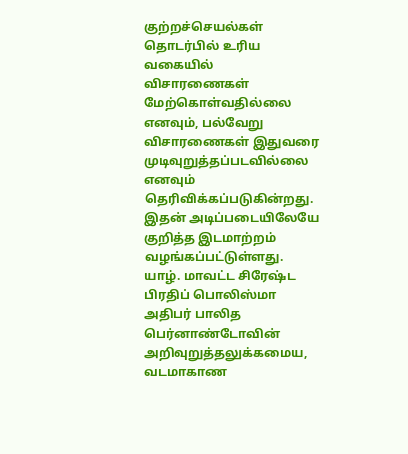குற்றச்செயல்கள் தொடர்பில் உரிய வகையில் விசாரணைகள் மேற்கொள்வதில்லை எனவும், பல்வேறு விசாரணைகள் இதுவரை முடிவுறுத்தப்படவில்லை எனவும் தெரிவிக்கப்படுகின்றது.
இதன் அடிப்படையிலேயே குறித்த இடமாற்றம் வழங்கப்பட்டுள்ளது.
யாழ். மாவட்ட சிரேஷ்ட பிரதிப் பொலிஸ்மா அதிபர் பாலித பெர்னாண்டோவின் அறிவுறுத்தலுக்கமைய,
வடமாகாண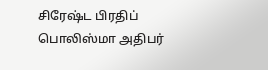சிரேஷ்ட பிரதிப் பொலிஸ்மா அதிபர்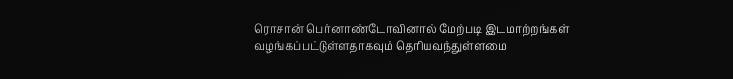ரொசான் பெர்னாண்டோவினால் மேற்படி இடமாற்றங்கள் வழங்கப்பட்டுள்ளதாகவும் தெரியவந்துள்ளமை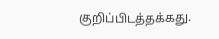குறிப்பிடத்தக்கது.